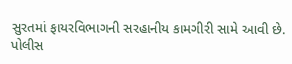સુરતમાં ફાયરવિભાગની સરહાનીય કામગીરી સામે આવી છે. પોલીસ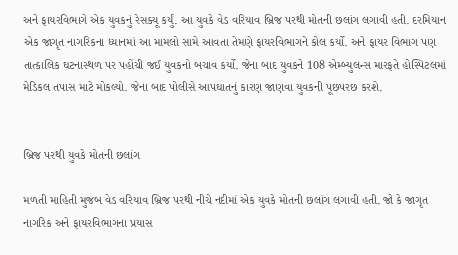અને ફાયરવિભાગે એક યુવકનું રેસક્યૂ કર્યું. આ યુવકે વેડ વરિયાવ બ્રિજ પરથી મોતની છલાંગ લગાવી હતી. દરમિયાન એક જાગૃત નાગરિકના ધ્યાનમાં આ મામલો સામે આવતા તેમણે ફાયરવિભાગને કોલ કર્યો. અને ફાયર વિભાગ પણ તાત્કાલિક ઘટનાસ્થળ પર પહોંચી જઈ યુવકનો બચાવ કર્યો. જેના બાદ યુવકને 108 એમ્બ્યુલન્સ મારફતે હોસ્પિટલમાં મેડિકલ તપાસ માટે મોકલ્યો. જેના બાદ પોલીસે આપઘાતનું કારણ જાણવા યુવકની પૂછપરછ કરશે.


બ્રિજ પરથી યુવકે મોતની છલાંગ

મળતી માહિતી મુજબ વેડ વરિયાવ બ્રિજ પરથી નીચે નદીમાં એક યુવકે મોતની છલાંગ લગાવી હતી. જો કે જાગૃત નાગરિક અને ફાયરવિભાગના પ્રયાસ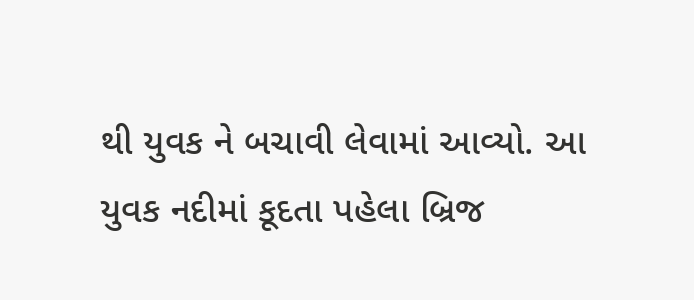થી યુવક ને બચાવી લેવામાં આવ્યો. આ યુવક નદીમાં કૂદતા પહેલા બ્રિજ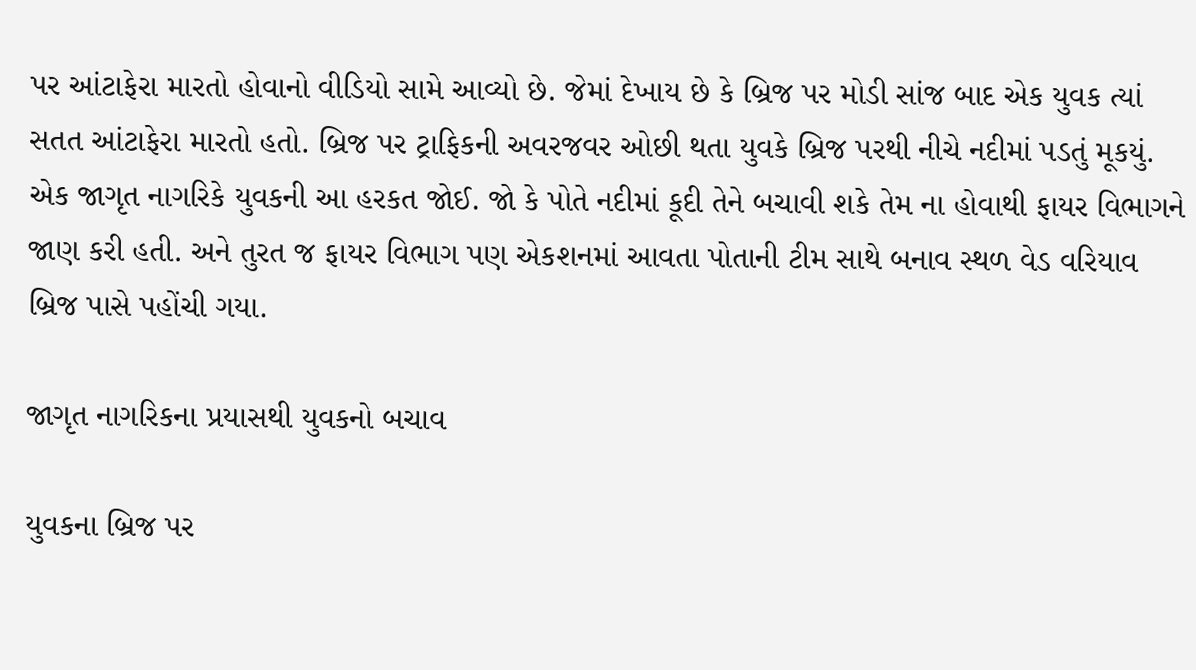પર આંટાફેરા મારતો હોવાનો વીડિયો સામે આવ્યો છે. જેમાં દેખાય છે કે બ્રિજ પર મોડી સાંજ બાદ એક યુવક ત્યાં સતત આંટાફેરા મારતો હતો. બ્રિજ પર ટ્રાફિકની અવરજવર ઓછી થતા યુવકે બ્રિજ પરથી નીચે નદીમાં પડતું મૂકયું. એક જાગૃત નાગરિકે યુવકની આ હરકત જોઈ. જો કે પોતે નદીમાં કૂદી તેને બચાવી શકે તેમ ના હોવાથી ફાયર વિભાગને જાણ કરી હતી. અને તુરત જ ફાયર વિભાગ પણ એકશનમાં આવતા પોતાની ટીમ સાથે બનાવ સ્થળ વેડ વરિયાવ બ્રિજ પાસે પહોંચી ગયા.

જાગૃત નાગરિકના પ્રયાસથી યુવકનો બચાવ

યુવકના બ્રિજ પર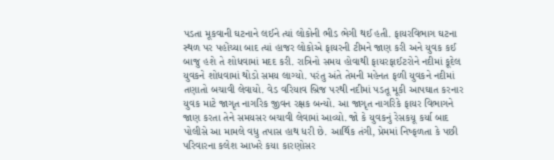પડતા મૂકવાની ઘટનાને લઈને ત્યાં લોકોની ભીડ ભેગી થઈ હતી. ફાયરવિભાગ ઘટના સ્થળ પર પહોંચ્યા બાદ ત્યાં હાજર લોકોએ ફાયરની ટીમને જાણ કરી અને યુવક કઈ બાજુ હશે તે શોધવામાં મદદ કરી. રાત્રિનો સમય હોવાથી ફાયરફાઈટરોને નદીમાં કૂદેલ યુવકને શોધવામાં થોડો સમય લાગ્યો. પરંતુ અંતે તેમની મહેનત ફળી યુવકને નદીમાં તણાતો બચાવી લેવાયો. વેડ વરિયાવ બ્રિજ પરથી નદીમાં પડતૂ મૂકી આપઘાત કરનાર યુવક માટે જાગૃત નાગરિક જીવન રક્ષક બન્યો. આ જાગૃત નાગરિકે ફાયર વિભાગને જાણ કરતા તેને સમયસર બચાવી લેવામાં આવ્યો. જો કે યુવકનું રેસકયૂ કર્યા બાદ પોલીસે આ મામલે વધુ તપાસ હાથ ધરી છે. આર્થિક તંગી, પ્રેમમાં નિષ્ફળતા કે પછી પરિવારના કલેશ આખરે કયા કારણોસર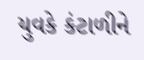યુવકે કંટાળીને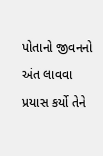પોતાનો જીવનનો અંત લાવવા પ્રયાસ કર્યો તેને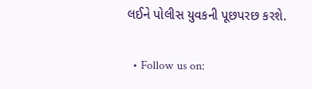લઈને પોલીસ યુવકની પૂછપરછ કરશે.

  • Follow us on: